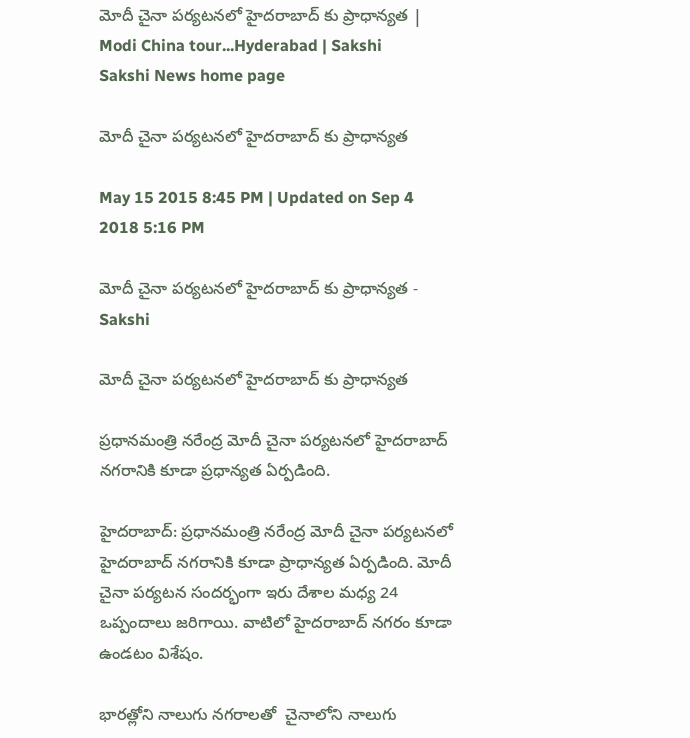మోదీ చైనా పర్యటనలో హైదరాబాద్ కు ప్రాధాన్యత | Modi China tour...Hyderabad | Sakshi
Sakshi News home page

మోదీ చైనా పర్యటనలో హైదరాబాద్ కు ప్రాధాన్యత

May 15 2015 8:45 PM | Updated on Sep 4 2018 5:16 PM

మోదీ చైనా పర్యటనలో హైదరాబాద్ కు ప్రాధాన్యత - Sakshi

మోదీ చైనా పర్యటనలో హైదరాబాద్ కు ప్రాధాన్యత

ప్రధానమంత్రి నరేంద్ర మోదీ చైనా పర్యటనలో హైదరాబాద్ నగరానికి కూడా ప్రధాన్యత ఏర్పడింది.

హైదరాబాద్: ప్రధానమంత్రి నరేంద్ర మోదీ చైనా పర్యటనలో హైదరాబాద్ నగరానికి కూడా ప్రాధాన్యత ఏర్పడింది. మోదీ చైనా పర్యటన సందర్భంగా ఇరు దేశాల మధ్య 24 ఒప్పందాలు జరిగాయి. వాటిలో హైదరాబాద్ నగరం కూడా ఉండటం విశేషం.

భారత్లోని నాలుగు నగరాలతో  చైనాలోని నాలుగు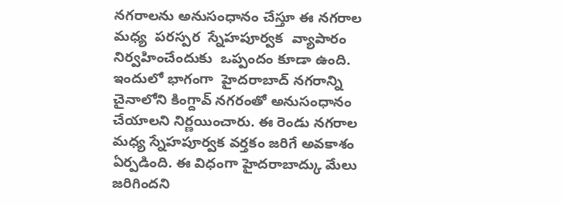నగరాలను అనుసంధానం చేస్తూ ఈ నగరాల  మధ్య  పరస్పర  స్నేహపూర్వక  వ్యాపారం నిర్వహించేందుకు  ఒప్పందం కూడా ఉంది. ఇందులో భాగంగా  హైదరాబాద్ నగరాన్ని  చైనాలోని కింగ్దావ్ నగరంతో అనుసంధానం చేయాలని నిర్ణయించారు. ఈ రెండు నగరాల మధ్య స్నేహపూర్వక వర్తకం జరిగే అవకాశం ఏర్పడింది. ఈ విధంగా హైదరాబాద్కు మేలు జరిగిందని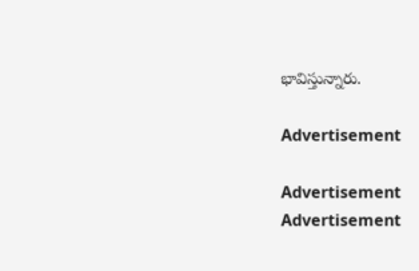భావిస్తున్నారు.

Advertisement

Advertisement
Advertisement